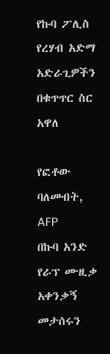የኩባ ፖሊስ የረሃብ አድማ አድራጊዎችን በቁጥጥር ስር አዋለ

የፎቶው ባለመብት, AFP
በኩባ አንድ የራፕ ሙዚቃ አቀንቃኝ መታሰሩን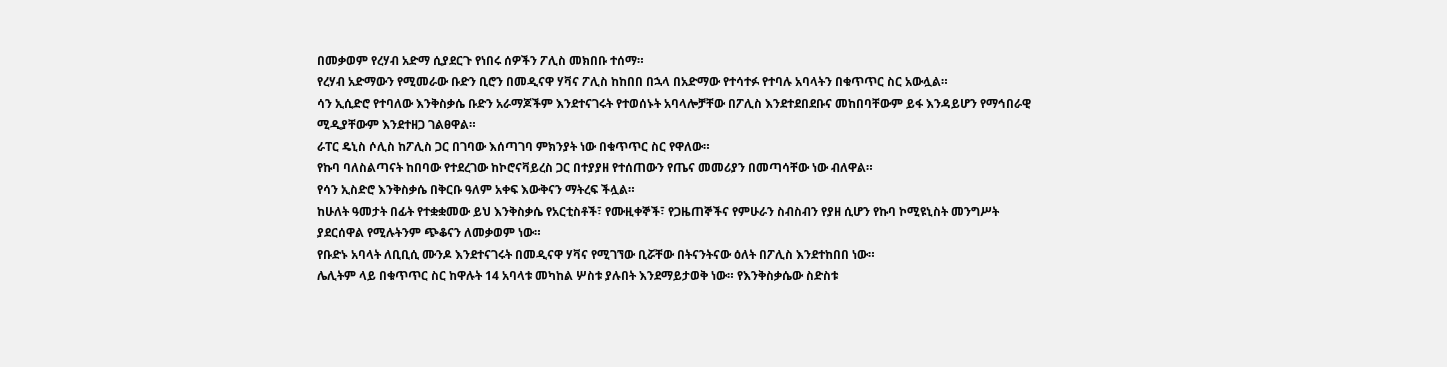በመቃወም የረሃብ አድማ ሲያደርጉ የነበሩ ሰዎችን ፖሊስ መክበቡ ተሰማ።
የረሃብ አድማውን የሚመራው ቡድን ቢሮን በመዲናዋ ሃቫና ፖሊስ ከከበበ በኋላ በአድማው የተሳተፉ የተባሉ አባላትን በቁጥጥር ስር አውሏል።
ሳን ኢሲድሮ የተባለው እንቅስቃሴ ቡድን አራማጆችም እንደተናገሩት የተወሰኑት አባላሎቻቸው በፖሊስ እንደተደበደቡና መከበባቸውም ይፋ እንዳይሆን የማኅበራዊ ሚዲያቸውም እንደተዘጋ ገልፀዋል።
ራፐር ዴኒስ ሶሊስ ከፖሊስ ጋር በገባው እሰጣገባ ምክንያት ነው በቁጥጥር ስር የዋለው።
የኩባ ባለስልጣናት ከበባው የተደረገው ከኮሮናቫይረስ ጋር በተያያዘ የተሰጠውን የጤና መመሪያን በመጣሳቸው ነው ብለዋል።
የሳን ኢስድሮ እንቅስቃሴ በቅርቡ ዓለም አቀፍ እውቅናን ማትረፍ ችሏል።
ከሁለት ዓመታት በፊት የተቋቋመው ይህ እንቅስቃሴ የአርቲስቶች፣ የሙዚቀኞች፣ የጋዜጠኞችና የምሁራን ስብስብን የያዘ ሲሆን የኩባ ኮሚዩኒስት መንግሥት ያደርሰዋል የሚሉትንም ጭቆናን ለመቃወም ነው።
የቡድኑ አባላት ለቢቢሲ ሙንዶ እንደተናገሩት በመዲናዋ ሃቫና የሚገኘው ቢሯቸው በትናንትናው ዕለት በፖሊስ እንደተከበበ ነው።
ሌሊትም ላይ በቁጥጥር ስር ከዋሉት 14 አባላቱ መካከል ሦስቱ ያሉበት እንደማይታወቅ ነው። የእንቅስቃሴው ስድስቱ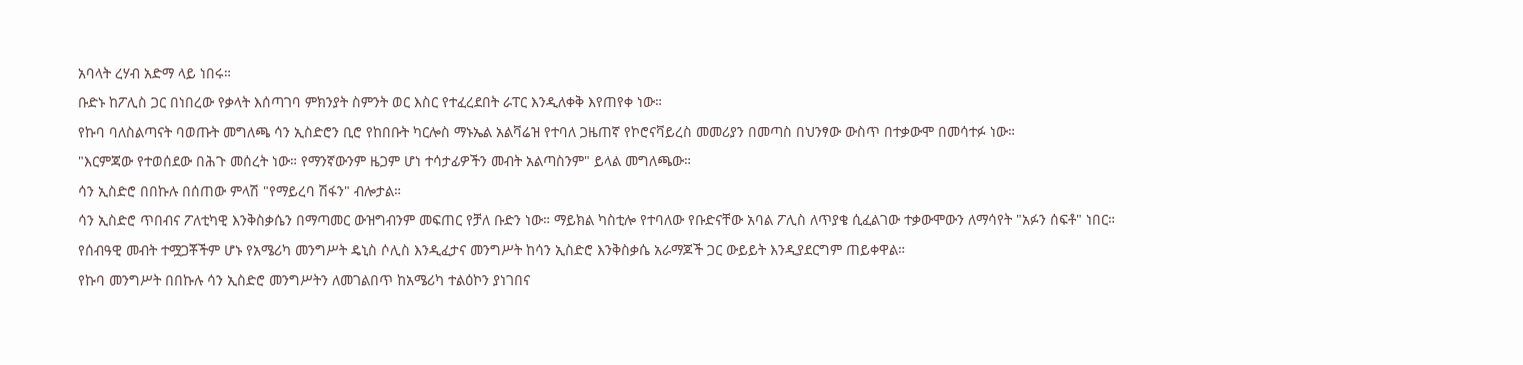አባላት ረሃብ አድማ ላይ ነበሩ።
ቡድኑ ከፖሊስ ጋር በነበረው የቃላት እሰጣገባ ምክንያት ስምንት ወር እስር የተፈረደበት ራፐር እንዲለቀቅ እየጠየቀ ነው።
የኩባ ባለስልጣናት ባወጡት መግለጫ ሳን ኢስድሮን ቢሮ የከበቡት ካርሎስ ማኑኤል አልቫሬዝ የተባለ ጋዜጠኛ የኮሮናቫይረስ መመሪያን በመጣስ በህንፃው ውስጥ በተቃውሞ በመሳተፉ ነው።
"እርምጃው የተወሰደው በሕጉ መሰረት ነው። የማንኛውንም ዜጋም ሆነ ተሳታፊዎችን መብት አልጣስንም" ይላል መግለጫው።
ሳን ኢስድሮ በበኩሉ በሰጠው ምላሽ "የማይረባ ሽፋን" ብሎታል።
ሳን ኢስድሮ ጥበብና ፖለቲካዊ እንቅስቃሴን በማጣመር ውዝግብንም መፍጠር የቻለ ቡድን ነው። ማይክል ካስቲሎ የተባለው የቡድናቸው አባል ፖሊስ ለጥያቄ ሲፈልገው ተቃውሞውን ለማሳየት "አፉን ሰፍቶ" ነበር።
የሰብዓዊ መብት ተሟጋቾችም ሆኑ የአሜሪካ መንግሥት ዴኒስ ሶሊስ እንዲፈታና መንግሥት ከሳን ኢስድሮ እንቅስቃሴ አራማጆች ጋር ውይይት እንዲያደርግም ጠይቀዋል።
የኩባ መንግሥት በበኩሉ ሳን ኢስድሮ መንግሥትን ለመገልበጥ ከአሜሪካ ተልዕኮን ያነገበና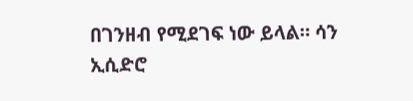በገንዘብ የሚደገፍ ነው ይላል። ሳን ኢሲድሮ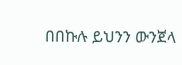በበኩሉ ይህንን ውንጀላ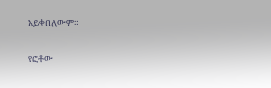አይቀበለውም።

የፎቶው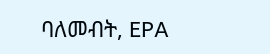ባለመብት, EPA